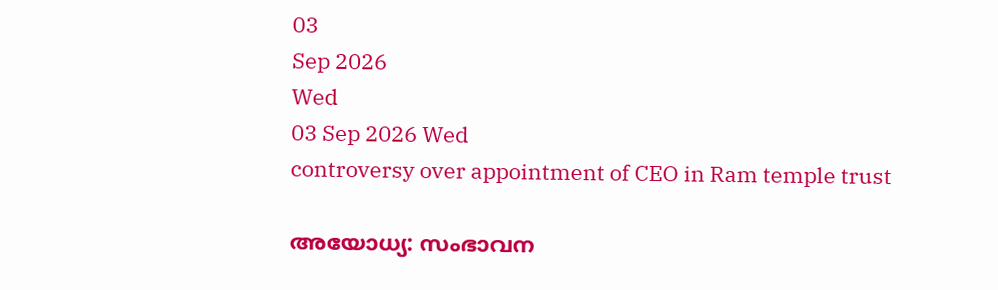03
Sep 2026
Wed
03 Sep 2026 Wed
controversy over appointment of CEO in Ram temple trust

അയോധ്യ: സംഭാവന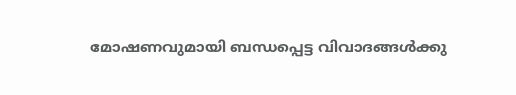മോഷണവുമായി ബന്ധപ്പെട്ട വിവാദങ്ങൾക്കു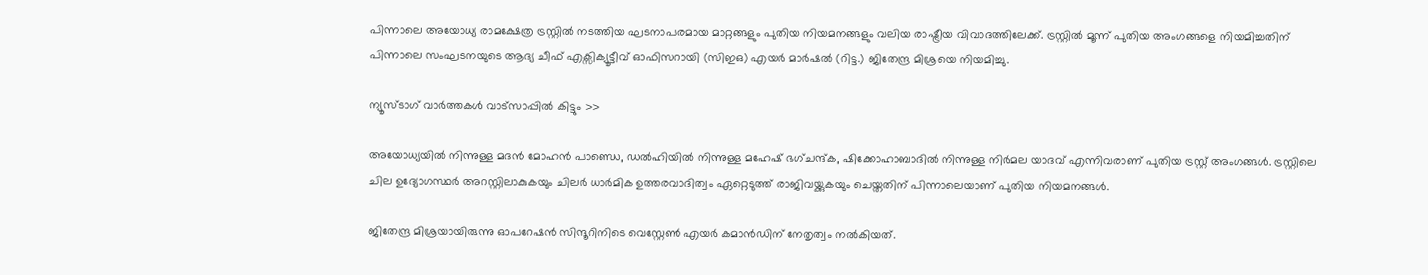പിന്നാലെ അയോധ്യ രാമക്ഷേത്ര ട്രസ്റ്റിൽ നടത്തിയ ഘടനാപരമായ മാറ്റങ്ങളും പുതിയ നിയമനങ്ങളും വലിയ രാഷ്ട്രീയ വിവാദത്തിലേക്ക്. ട്രസ്റ്റിൽ മൂന്ന് പുതിയ അംഗങ്ങളെ നിയമിച്ചതിന് പിന്നാലെ സംഘടനയുടെ ആദ്യ ചീഫ് എക്സിക്യൂട്ടീവ് ഓഫിസറായി (സിഇഒ) എയർ മാർഷൽ (റിട്ട.) ജിതേന്ദ്ര മിശ്രയെ നിയമിച്ചു.

ന്യൂസ്ടാഗ് വാര്‍ത്തകള്‍ വാട്‌സാപ്പില്‍ കിട്ടും >>

അയോധ്യയിൽ നിന്നുള്ള മദൻ മോഹൻ പാണ്ഡെ, ഡൽഹിയിൽ നിന്നുള്ള മഹേഷ് ഭഗ്ചന്ദ്ക, ഷിക്കോഹാബാദിൽ നിന്നുള്ള നിർമല യാദവ് എന്നിവരാണ് പുതിയ ട്രസ്റ്റ് അംഗങ്ങൾ. ട്രസ്റ്റിലെ ചില ഉദ്യോഗസ്ഥർ അറസ്റ്റിലാകുകയും ചിലർ ധാർമിക ഉത്തരവാദിത്വം ഏറ്റെടുത്ത് രാജിവയ്ക്കുകയും ചെയ്തതിന് പിന്നാലെയാണ് പുതിയ നിയമനങ്ങൾ.

ജിതേന്ദ്ര മിശ്രയായിരുന്നു ഓപറേഷൻ സിന്ദൂറിനിടെ വെസ്റ്റേൺ എയർ കമാൻഡിന് നേതൃത്വം നൽകിയത്.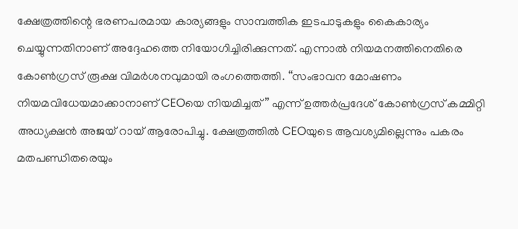ക്ഷേത്രത്തിന്റെ ഭരണപരമായ കാര്യങ്ങളും സാമ്പത്തിക ഇടപാടുകളും കൈകാര്യം ചെയ്യുന്നതിനാണ് അദ്ദേഹത്തെ നിയോഗിച്ചിരിക്കുന്നത്. എന്നാൽ നിയമനത്തിനെതിരെ കോൺഗ്രസ് രൂക്ഷ വിമർശനവുമായി രംഗത്തെത്തി. “സംഭാവന മോഷണം നിയമവിധേയമാക്കാനാണ് CEOയെ നിയമിച്ചത്” എന്ന് ഉത്തർപ്രദേശ് കോൺഗ്രസ് കമ്മിറ്റി അധ്യക്ഷൻ അജയ് റായ് ആരോപിച്ചു. ക്ഷേത്രത്തിൽ CEOയുടെ ആവശ്യമില്ലെന്നും പകരം മതപണ്ഡിതരെയും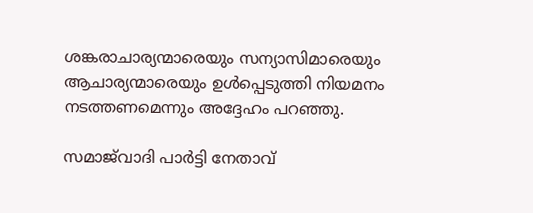ശങ്കരാചാര്യന്മാരെയും സന്യാസിമാരെയും ആചാര്യന്മാരെയും ഉൾപ്പെടുത്തി നിയമനം നടത്തണമെന്നും അദ്ദേഹം പറഞ്ഞു.

സമാജ്‌വാദി പാർട്ടി നേതാവ്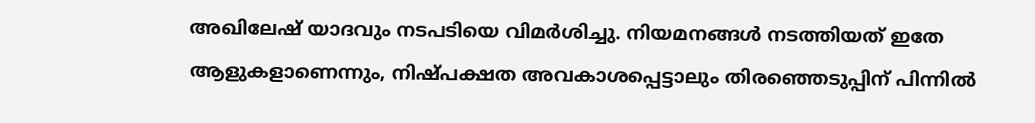അഖിലേഷ് യാദവും നടപടിയെ വിമർശിച്ചു. നിയമനങ്ങൾ നടത്തിയത് ഇതേ ആളുകളാണെന്നും, നിഷ്പക്ഷത അവകാശപ്പെട്ടാലും തിരഞ്ഞെടുപ്പിന് പിന്നിൽ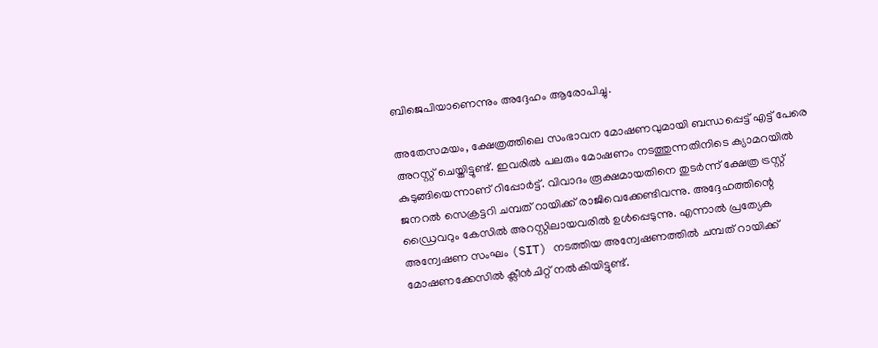ബിജെപിയാണെന്നും അദ്ദേഹം ആരോപിച്ചു.

അതേസമയം, ക്ഷേത്രത്തിലെ സംഭാവന മോഷണവുമായി ബന്ധപ്പെട്ട് എട്ട് പേരെ അറസ്റ്റ് ചെയ്തിട്ടുണ്ട്. ഇവരിൽ പലരും മോഷണം നടത്തുന്നതിനിടെ ക്യാമറയിൽ കുടുങ്ങിയെന്നാണ് റിപ്പോർട്ട്. വിവാദം രൂക്ഷമായതിനെ തുടർന്ന് ക്ഷേത്ര ട്രസ്റ്റ് ജനറൽ സെക്രട്ടറി ചമ്പത് റായിക്ക് രാജിവെക്കേണ്ടിവന്നു. അദ്ദേഹത്തിന്റെ ഡ്രൈവറും കേസിൽ അറസ്റ്റിലായവരിൽ ഉൾപ്പെടുന്നു. എന്നാൽ പ്രത്യേക അന്വേഷണ സംഘം (SIT) നടത്തിയ അന്വേഷണത്തിൽ ചമ്പത് റായിക്ക് മോഷണക്കേസിൽ ക്ലീൻചിറ്റ് നൽകിയിട്ടുണ്ട്.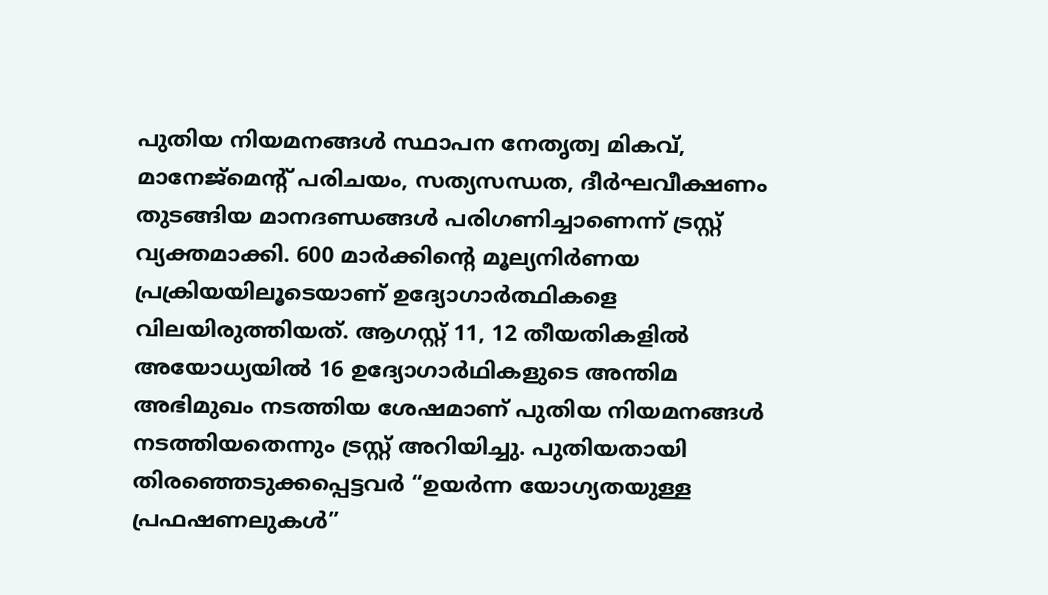പുതിയ നിയമനങ്ങൾ സ്ഥാപന നേതൃത്വ മികവ്, മാനേജ്മെന്റ് പരിചയം, സത്യസന്ധത, ദീർഘവീക്ഷണം തുടങ്ങിയ മാനദണ്ഡങ്ങൾ പരിഗണിച്ചാണെന്ന് ട്രസ്റ്റ് വ്യക്തമാക്കി. 600 മാർക്കിന്റെ മൂല്യനിർണയ പ്രക്രിയയിലൂടെയാണ് ഉദ്യോഗാർത്ഥികളെ വിലയിരുത്തിയത്. ആഗസ്റ്റ് 11, 12 തീയതികളിൽ അയോധ്യയിൽ 16 ഉദ്യോഗാർഥികളുടെ അന്തിമ അഭിമുഖം നടത്തിയ ശേഷമാണ് പുതിയ നിയമനങ്ങൾ നടത്തിയതെന്നും ട്രസ്റ്റ് അറിയിച്ചു. പുതിയതായി തിരഞ്ഞെടുക്കപ്പെട്ടവർ “ഉയർന്ന യോഗ്യതയുള്ള പ്രഫഷണലുകൾ”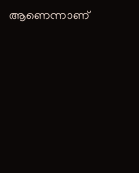ആണെന്നാണ്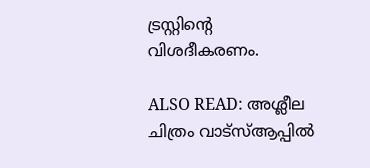ട്രസ്റ്റിന്റെ വിശദീകരണം.

ALSO READ: അശ്ലീല ചിത്രം വാട്സ്ആപ്പിൽ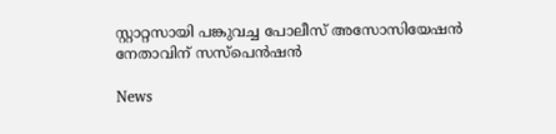സ്റ്റാറ്റസായി പങ്കുവച്ച പോലീസ് അസോസിയേഷൻ നേതാവിന് സസ്പെൻഷൻ

News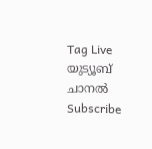Tag Live യുട്യൂബ് ചാനല്‍ Subscribe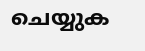ചെയ്യുക